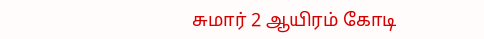சுமார் 2 ஆயிரம் கோடி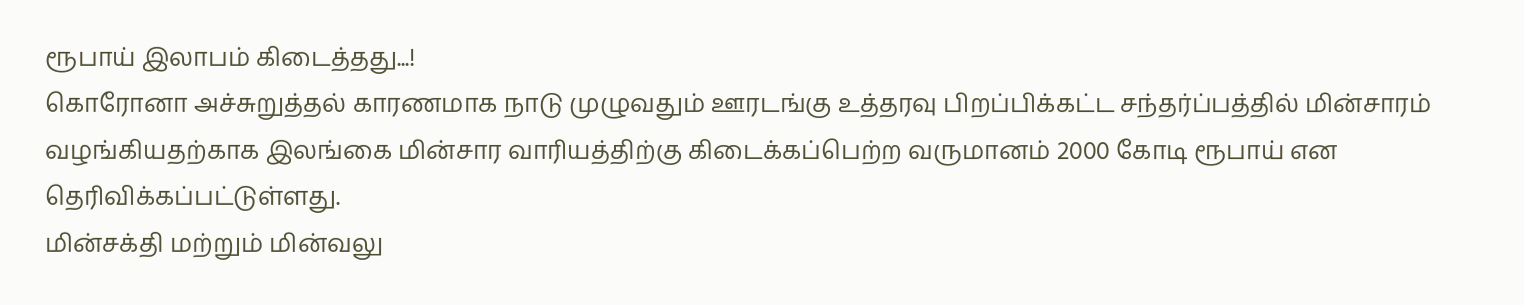ரூபாய் இலாபம் கிடைத்தது...!
கொரோனா அச்சுறுத்தல் காரணமாக நாடு முழுவதும் ஊரடங்கு உத்தரவு பிறப்பிக்கட்ட சந்தர்ப்பத்தில் மின்சாரம் வழங்கியதற்காக இலங்கை மின்சார வாரியத்திற்கு கிடைக்கப்பெற்ற வருமானம் 2000 கோடி ரூபாய் என தெரிவிக்கப்பட்டுள்ளது.
மின்சக்தி மற்றும் மின்வலு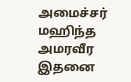அமைச்சர் மஹிந்த அமரவீர இதனை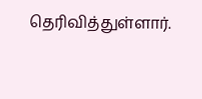தெரிவித்துள்ளார்.